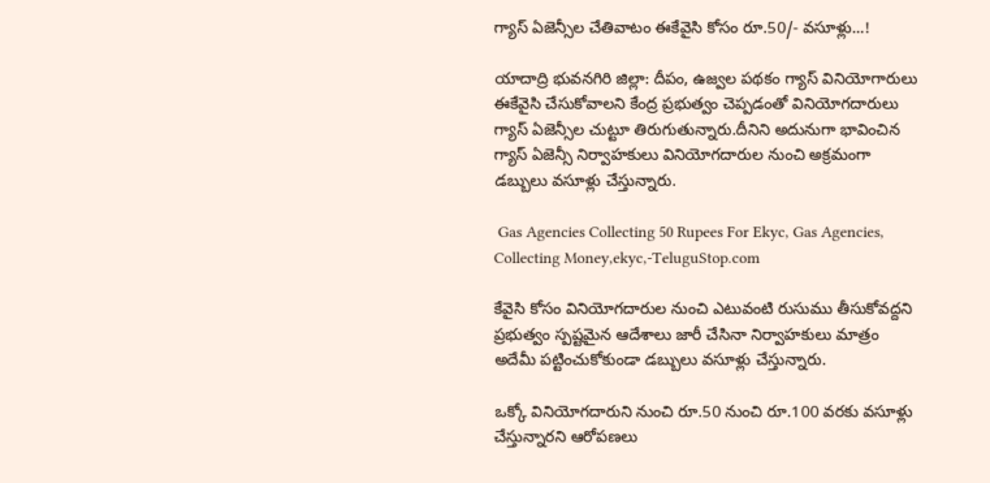గ్యాస్ ఏజెన్సీల చేతివాటం ఈకేవైసి కోసం రూ.50/- వసూళ్లు...!

యాదాద్రి భువనగిరి జిల్లా: దీపం, ఉజ్వల పథకం గ్యాస్ వినియోగారులు ఈకేవైసి చేసుకోవాలని కేంద్ర ప్రభుత్వం చెప్పడంతో వినియోగదారులు గ్యాస్ ఏజెన్సీల చుట్టూ తిరుగుతున్నారు.దీనిని అదునుగా భావించిన గ్యాస్ ఏజెన్సీ నిర్వాహకులు వినియోగదారుల నుంచి అక్రమంగా డబ్బులు వసూళ్లు చేస్తున్నారు.

 Gas Agencies Collecting 50 Rupees For Ekyc, Gas Agencies, Collecting Money,ekyc,-TeluguStop.com

కేవైసి కోసం వినియోగదారుల నుంచి ఎటువంటి రుసుము తీసుకోవద్దని ప్రభుత్వం స్పష్టమైన ఆదేశాలు జారీ చేసినా నిర్వాహకులు మాత్రం అదేమీ పట్టించుకోకుండా డబ్బులు వసూళ్లు చేస్తున్నారు.

ఒక్కో వినియోగదారుని నుంచి రూ.50 నుంచి రూ.100 వరకు వసూళ్లు చేస్తున్నారని ఆరోపణలు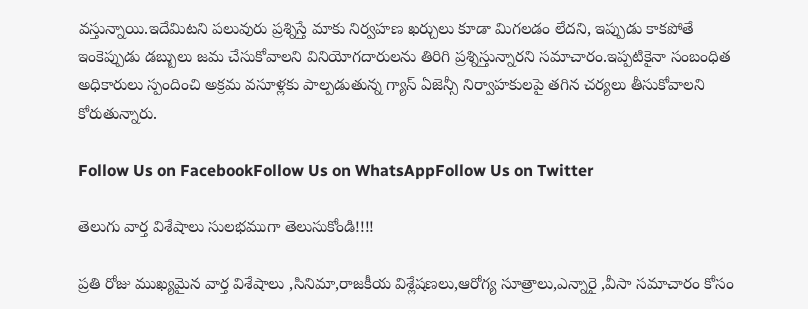వస్తున్నాయి.ఇదేమిటని పలువురు ప్రశ్నిస్తే మాకు నిర్వహణ ఖర్చులు కూడా మిగలడం లేదని, ఇప్పుడు కాకపోతే ఇంకెప్పుడు డబ్బులు జమ చేసుకోవాలని వినియోగదారులను తిరిగి ప్రశ్నిస్తున్నారని సమాచారం.ఇప్పటికైనా సంబంధిత అధికారులు స్పందించి అక్రమ వసూళ్లకు పాల్పడుతున్న గ్యాస్ ఏజెన్సీ నిర్వాహకులపై తగిన చర్యలు తీసుకోవాలని కోరుతున్నారు.

Follow Us on FacebookFollow Us on WhatsAppFollow Us on Twitter

తెలుగు వార్త విశేషాలు సులభముగా తెలుసుకోండి!!!!

ప్రతి రోజు ముఖ్యమైన వార్త విశేషాలు ,సినిమా,రాజకీయ విశ్లేషణలు,ఆరోగ్య సూత్రాలు,ఎన్నారై ,వీసా సమాచారం కోసం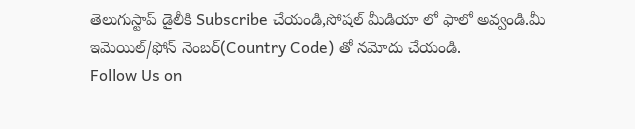తెలుగుస్టాప్ డైలీకి Subscribe చేయండి,సోషల్ మీడియా లో ఫాలో అవ్వండి.మీ ఇమెయిల్/ఫోన్ నెంబర్(Country Code) తో నమోదు చేయండి.
Follow Us on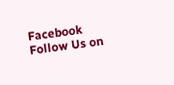Facebook Follow Us on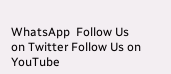WhatsApp  Follow Us on Twitter Follow Us on YouTube